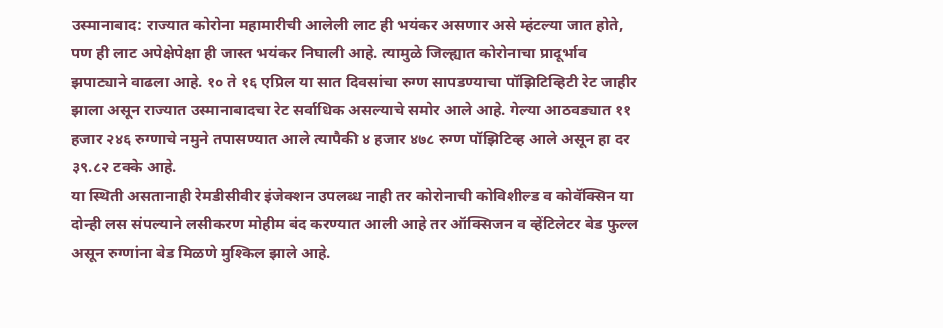उस्मानाबाद: राज्यात कोरोना महामारीची आलेली लाट ही भयंकर असणार असे म्हंटल्या जात होते, पण ही लाट अपेक्षेपेक्षा ही जास्त भयंकर निघाली आहे. त्यामुळे जिल्ह्यात कोरोनाचा प्रादूर्भाव झपाट्याने वाढला आहे. १० ते १६ एप्रिल या सात दिवसांचा रुग्ण सापडण्याचा पॉझिटिव्हिटी रेट जाहीर झाला असून राज्यात उस्मानाबादचा रेट सर्वाधिक असल्याचे समोर आले आहे. गेल्या आठवड्यात ११ हजार २४६ रुग्णाचे नमुने तपासण्यात आले त्यापैकी ४ हजार ४७८ रुग्ण पॉझिटिव्ह आले असून हा दर ३९.८२ टक्के आहे.
या स्थिती असतानाही रेमडीसीवीर इंजेक्शन उपलब्ध नाही तर कोरोनाची कोविशील्ड व कोवॅक्सिन या दोन्ही लस संपल्याने लसीकरण मोहीम बंद करण्यात आली आहे तर ऑक्सिजन व व्हेंटिलेटर बेड फुल्ल असून रुग्णांना बेड मिळणे मुश्किल झाले आहे.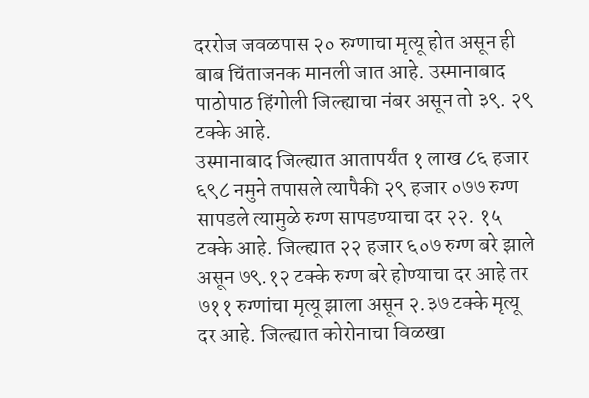दररोज जवळपास २० रुग्णाचा मृत्यू होत असून ही बाब चिंताजनक मानली जात आहे. उस्मानाबाद पाठोपाठ हिंगोली जिल्ह्याचा नंबर असून तो ३९. २९ टक्के आहे.
उस्मानाबाद जिल्ह्यात आतापर्यंत १ लाख ८६ हजार ६९८ नमुने तपासले त्यापैकी २९ हजार ०७७ रुग्ण सापडले त्यामुळे रुग्ण सापडण्याचा दर २२. १५ टक्के आहे. जिल्ह्यात २२ हजार ६०७ रुग्ण बरे झाले असून ७९.१२ टक्के रुग्ण बरे होण्याचा दर आहे तर ७११ रुग्णांचा मृत्यू झाला असून २.३७ टक्के मृत्यू दर आहे. जिल्ह्यात कोरोनाचा विळखा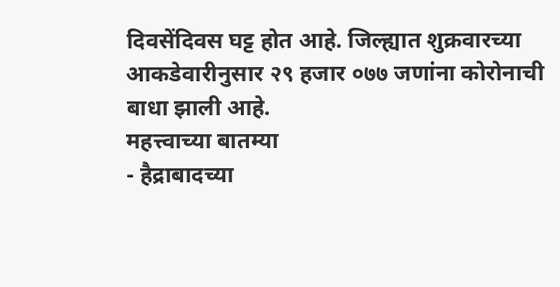दिवसेंदिवस घट्ट होत आहे. जिल्ह्यात शुक्रवारच्या आकडेवारीनुसार २९ हजार ०७७ जणांना कोरोनाची बाधा झाली आहे.
महत्त्वाच्या बातम्या
- हैद्राबादच्या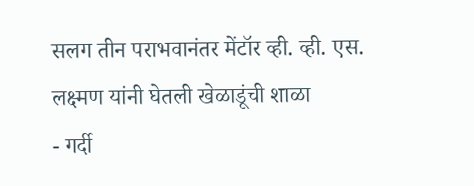सलग तीन पराभवानंतर मेंटॉर व्ही. व्ही. एस. लक्ष्मण यांनी घेतली खेळाडूंची शाळा
- गर्दी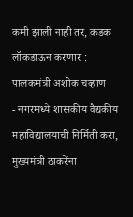कमी झाली नाही तर, कडक लॉकडाऊन करणार : पालकमंत्री अशोक चव्हाण
- नगरमध्ये शासकीय वैद्यकीय महाविद्यालयाची निर्मिती करा, मुख्यमंत्री ठाकरेंना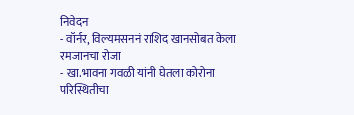निवेदन
- वॉर्नर, विल्यमसननं राशिद खानसोबत केला रमजानचा रोजा
- खा.भावना गवळी यांनी घेतला कोरोना परिस्थितीचा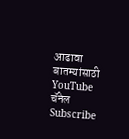आढावा
बातम्यांसाठी YouTube चॅनेल Subscribe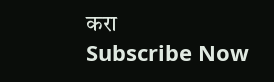करा
Subscribe Now